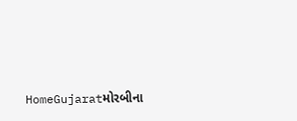HomeGujaratમોરબીના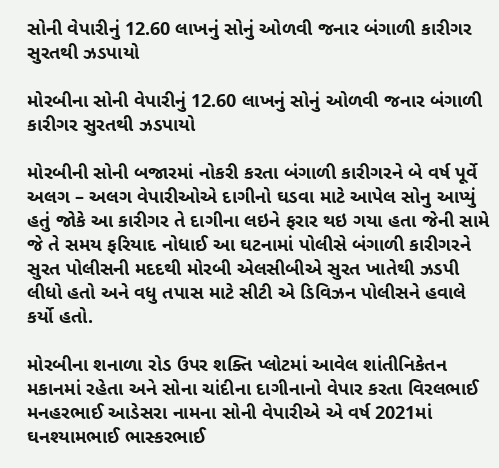સોની વેપારીનું 12.60 લાખનું સોનું ઓળવી જનાર બંગાળી કારીગર સુરતથી ઝડપાયો

મોરબીના સોની વેપારીનું 12.60 લાખનું સોનું ઓળવી જનાર બંગાળી કારીગર સુરતથી ઝડપાયો

મોરબીની સોની બજારમાં નોકરી કરતા બંગાળી કારીગરને બે વર્ષ પૂર્વે અલગ – અલગ વેપારીઓએ દાગીનો ઘડવા માટે આપેલ સોનુ આપ્યું હતું જોકે આ કારીગર તે દાગીના લઇને ફરાર થઇ ગયા હતા જેની સામે જે તે સમય ફરિયાદ નોધાઈ આ ઘટનામાં પોલીસે બંગાળી કારીગરને સુરત પોલીસની મદદથી મોરબી એલસીબીએ સુરત ખાતેથી ઝડપી લીધો હતો અને વધુ તપાસ માટે સીટી એ ડિવિઝન પોલીસને હવાલે કર્યો હતો.

મોરબીના શનાળા રોડ ઉપર શક્તિ પ્લોટમાં આવેલ શાંતીનિકેતન મકાનમાં રહેતા અને સોના ચાંદીના દાગીનાનો વેપાર કરતા વિરલભાઈ મનહરભાઈ આડેસરા નામના સોની વેપારીએ એ વર્ષ 2021માં ઘનશ્યામભાઈ ભાસ્કરભાઈ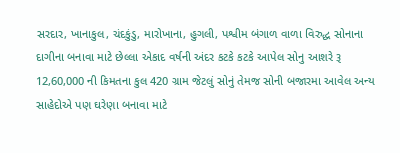સરદાર, ખાનાકુલ, ચંદકુંડુ, મારોખાના, હુગલી, પશ્વીમ બંગાળ વાળા વિરુદ્ધ સોનાના દાગીના બનાવા માટે છેલ્લા એકાદ વર્ષની અંદર કટકે કટકે આપેલ સોનુ આશરે રૂ 12,60,000 ની કિમતના કુલ 420 ગ્રામ જેટલું સોનું તેમજ સોની બજારમા આવેલ અન્ય સાહેદોએ પણ ઘરેણા બનાવા માટે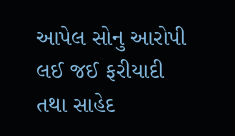આપેલ સોનુ આરોપી લઈ જઈ ફરીયાદી તથા સાહેદ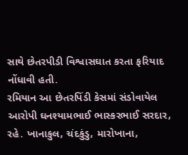સાથે છેતરપીડી વિશ્વાસઘાત કરતા ફરિયાદ નોંધાવી હતી.
રમિયાન આ છેતરપિંડી કેસમાં સંડોવાયેલ આરોપી ઘનશ્યામભાઈ ભાસ્કરભાઈ સરદાર, રહે. ખાનાકુલ, ચંદકુંડુ, મારોખાના,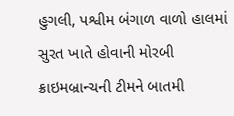હુગલી, પશ્વીમ બંગાળ વાળો હાલમાં સુરત ખાતે હોવાની મોરબી ક્રાઇમબ્રાન્ચની ટીમને બાતમી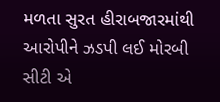મળતા સુરત હીરાબજારમાંથી આરોપીને ઝડપી લઈ મોરબી સીટી એ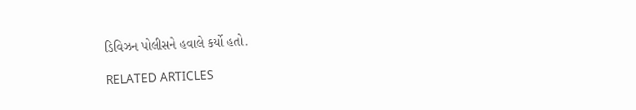ડિવિઝન પોલીસને હવાલે કર્યો હતો.

RELATED ARTICLES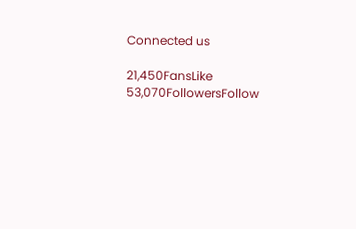Connected us

21,450FansLike
53,070FollowersFollow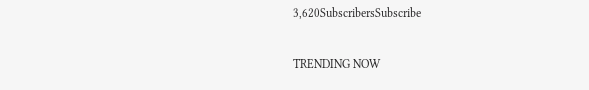3,620SubscribersSubscribe

TRENDING NOW